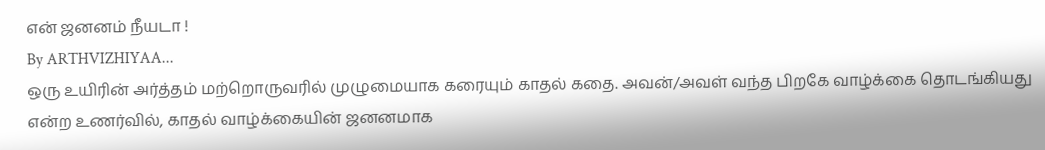என் ஜனனம் நீயடா !
By ARTHVIZHIYAA...
ஒரு உயிரின் அர்த்தம் மற்றொருவரில் முழுமையாக கரையும் காதல் கதை. அவன்/அவள் வந்த பிறகே வாழ்க்கை தொடங்கியது என்ற உணர்வில், காதல் வாழ்க்கையின் ஜனனமாக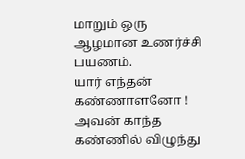மாறும் ஒரு ஆழமான உணர்ச்சி பயணம்.
யார் எந்தன் கண்ணாளனோ !
அவன் காந்த கண்ணில் விழுந்து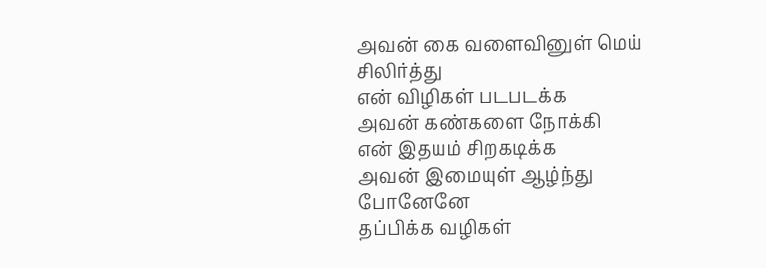அவன் கை வளைவினுள் மெய் சிலிர்த்து
என் விழிகள் படபடக்க
அவன் கண்களை நோக்கி
என் இதயம் சிறகடிக்க
அவன் இமையுள் ஆழ்ந்து போனேனே
தப்பிக்க வழிகள்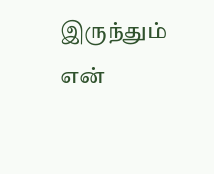இருந்தும்
என்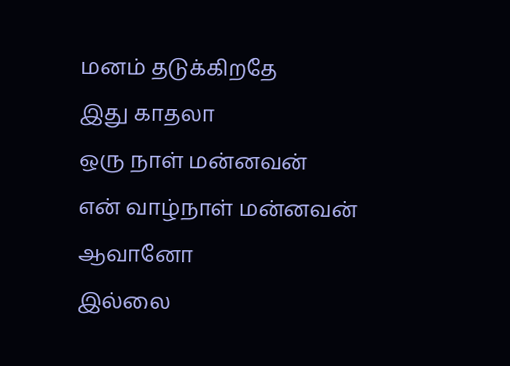மனம் தடுக்கிறதே
இது காதலா
ஒரு நாள் மன்னவன்
என் வாழ்நாள் மன்னவன் ஆவானோ
இல்லை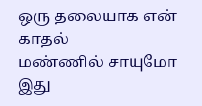ஒரு தலையாக என் காதல்
மண்ணில் சாயுமோ
இது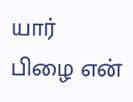யார் பிழை என்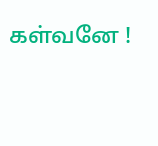கள்வனே !